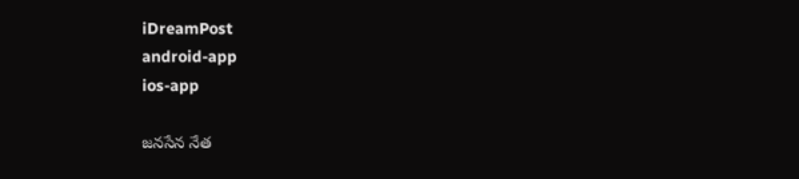iDreamPost
android-app
ios-app

జనసేన నేత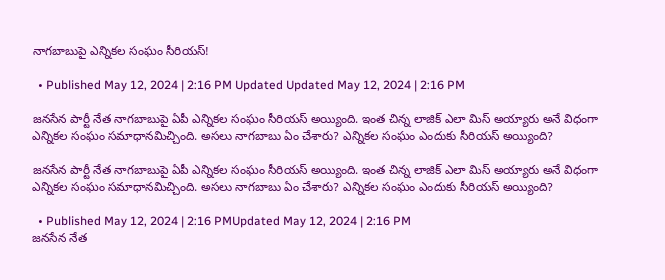నాగబాబుపై ఎన్నికల సంఘం సీరియస్!

  • Published May 12, 2024 | 2:16 PM Updated Updated May 12, 2024 | 2:16 PM

జనసేన పార్టీ నేత నాగబాబుపై ఏపీ ఎన్నికల సంఘం సీరియస్ అయ్యింది. ఇంత చిన్న లాజిక్ ఎలా మిస్ అయ్యారు అనే విధంగా ఎన్నికల సంఘం సమాధానమిచ్చింది. అసలు నాగబాబు ఏం చేశారు? ఎన్నికల సంఘం ఎందుకు సీరియస్ అయ్యింది?

జనసేన పార్టీ నేత నాగబాబుపై ఏపీ ఎన్నికల సంఘం సీరియస్ అయ్యింది. ఇంత చిన్న లాజిక్ ఎలా మిస్ అయ్యారు అనే విధంగా ఎన్నికల సంఘం సమాధానమిచ్చింది. అసలు నాగబాబు ఏం చేశారు? ఎన్నికల సంఘం ఎందుకు సీరియస్ అయ్యింది?

  • Published May 12, 2024 | 2:16 PMUpdated May 12, 2024 | 2:16 PM
జనసేన నేత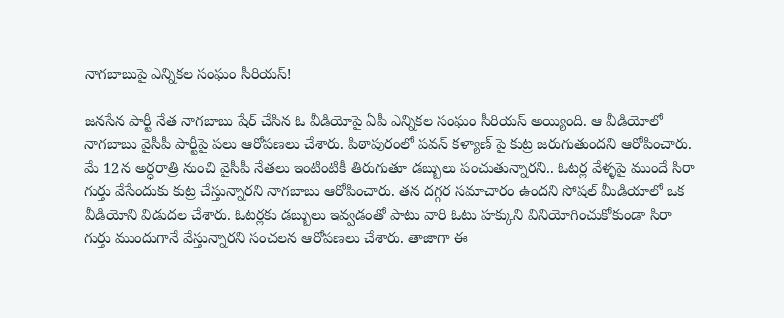నాగబాబుపై ఎన్నికల సంఘం సీరియస్!

జనసేన పార్టీ నేత నాగబాబు షేర్ చేసిన ఓ వీడియోపై ఏపీ ఎన్నికల సంఘం సీరియస్ అయ్యింది. ఆ వీడియోలో నాగబాబు వైసీపీ పార్టీపై పలు ఆరోపణలు చేశారు. పిఠాపురంలో పవన్ కళ్యాణ్ పై కుట్ర జరుగుతుందని ఆరోపించారు. మే 12న అర్ధరాత్రి నుంచి వైసీపీ నేతలు ఇంటింటికీ తిరుగుతూ డబ్బులు పంచుతున్నారని.. ఓటర్ల వేళ్ళపై ముందే సిరా గుర్తు వేసేందుకు కుట్ర చేస్తున్నారని నాగబాబు ఆరోపించారు. తన దగ్గర సమాచారం ఉందని సోషల్ మీడియాలో ఒక వీడియోని విడుదల చేశారు. ఓటర్లకు డబ్బులు ఇవ్వడంతో పాటు వారి ఓటు హక్కుని వినియోగించుకోకుండా సిరా గుర్తు ముందుగానే వేస్తున్నారని సంచలన ఆరోపణలు చేశారు. తాజాగా ఈ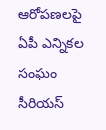ఆరోపణలపై ఏపీ ఎన్నికల సంఘం సీరియస్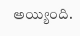అయ్యింది.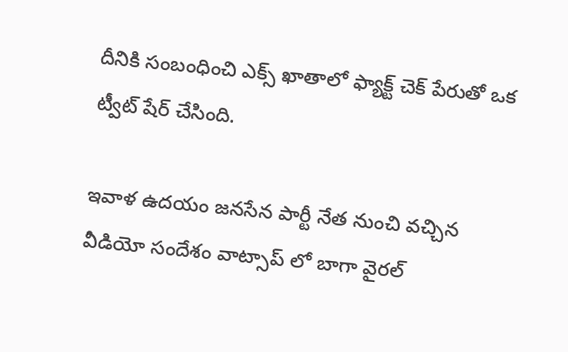దీనికి సంబంధించి ఎక్స్ ఖాతాలో ఫ్యాక్ట్ చెక్ పేరుతో ఒక ట్వీట్ షేర్ చేసింది.

ఇవాళ ఉదయం జనసేన పార్టీ నేత నుంచి వచ్చిన వీడియో సందేశం వాట్సాప్ లో బాగా వైరల్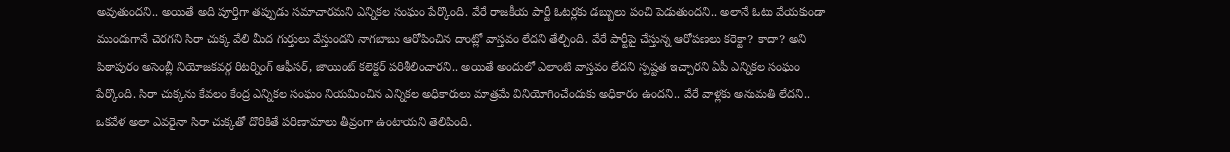అవుతుందని.. అయితే అది పూర్తిగా తప్పుడు సమాచారమని ఎన్నికల సంఘం పేర్కొంది. వేరే రాజకీయ పార్టీ ఓటర్లకు డబ్బులు పంచి పెడుతుందని.. అలానే ఓటు వేయకుండా ముందుగానే చెరగని సిరా చుక్క వేలి మీద గుర్తులు వేస్తుందని నాగబాబు ఆరోపించిన దాంట్లో వాస్తవం లేదని తేల్చింది. వేరే పార్టీపై చేస్తున్న ఆరోపణలు కరెక్టా? కాదా? అని పిఠాపురం అసెంబ్లీ నియోజకవర్గ రిటర్నింగ్ ఆఫీసర్, జాయింట్ కలెక్టర్ పరిశీలించారని.. అయితే అందులో ఎలాంటి వాస్తవం లేదని స్పష్టత ఇచ్చారని ఏపీ ఎన్నికల సంఘం పేర్కొంది. సిరా చుక్కను కేవలం కేంద్ర ఎన్నికల సంఘం నియమించిన ఎన్నికల అధికారులు మాత్రమే వినియోగించేందుకు అధికారం ఉందని.. వేరే వాళ్లకు అనుమతి లేదని.. ఒకవేళ అలా ఎవరైనా సిరా చుక్కతో దొరికితే పరిణామాలు తీవ్రంగా ఉంటాయని తెలిపింది.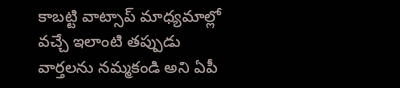కాబట్టి వాట్సాప్ మాధ్యమాల్లో వచ్చే ఇలాంటి తప్పుడు వార్తలను నమ్మకండి అని ఏపీ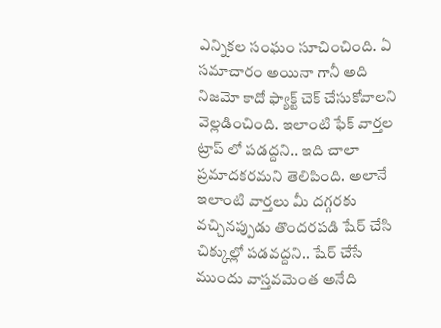ఎన్నికల సంఘం సూచించింది. ఏ సమాచారం అయినా గానీ అది నిజమో కాదో ఫ్యాక్ట్ చెక్ చేసుకోవాలని వెల్లడించింది. ఇలాంటి ఫేక్ వార్తల ట్రాప్ లో పడద్దని.. ఇది చాలా ప్రమాదకరమని తెలిపింది. అలానే ఇలాంటి వార్తలు మీ దగ్గరకు వచ్చినప్పుడు తొందరపడి షేర్ చేసి చిక్కుల్లో పడవద్దని.. షేర్ చేసే ముందు వాస్తవమెంత అనేది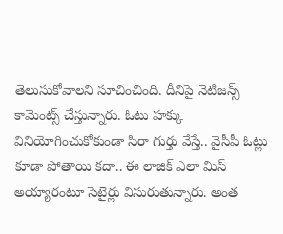తెలుసుకోవాలని సూచించింది. దీనిపై నెటిజన్స్ కామెంట్స్ చేస్తున్నారు. ఓటు హక్కు వినియోగించుకోకుండా సిరా గుర్తు వేస్తే.. వైసీపీ ఓట్లు కూడా పోతాయి కదా.. ఈ లాజిక్ ఎలా మిస్ అయ్యారంటూ సెటైర్లు విసురుతున్నారు. అంత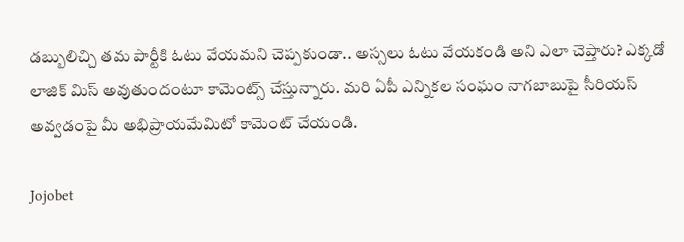డబ్బులిచ్చి తమ పార్టీకి ఓటు వేయమని చెప్పకుండా.. అస్సలు ఓటు వేయకండి అని ఎలా చెప్తారు? ఎక్కడో లాజిక్ మిస్ అవుతుందంటూ కామెంట్స్ చేస్తున్నారు. మరి ఏపీ ఎన్నికల సంఘం నాగబాబుపై సీరియస్ అవ్వడంపై మీ అభిప్రాయమేమిటో కామెంట్ చేయండి.

Jojobet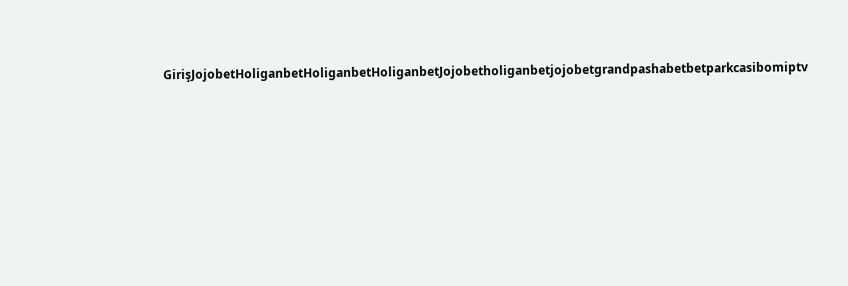GirişJojobetHoliganbetHoliganbetHoliganbetJojobetholiganbetjojobetgrandpashabetbetparkcasibomiptv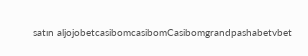satın aljojobetcasibomcasibomCasibomgrandpashabetvbet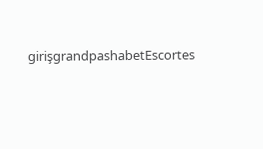girişgrandpashabetEscortes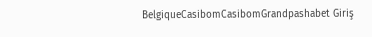BelgiqueCasibomCasibomGrandpashabet Giriş